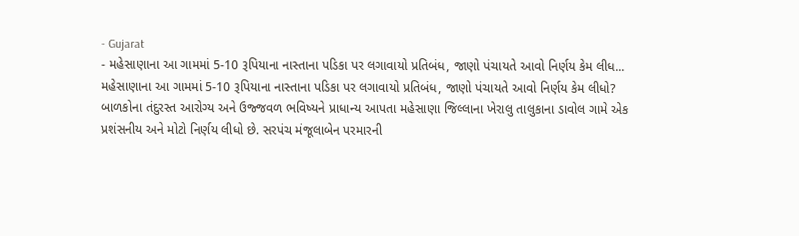- Gujarat
- મહેસાણાના આ ગામમાં 5-10 રૂપિયાના નાસ્તાના પડિકા પર લગાવાયો પ્રતિબંધ, જાણો પંચાયતે આવો નિર્ણય કેમ લીધ...
મહેસાણાના આ ગામમાં 5-10 રૂપિયાના નાસ્તાના પડિકા પર લગાવાયો પ્રતિબંધ, જાણો પંચાયતે આવો નિર્ણય કેમ લીધો?
બાળકોના તંદુરસ્ત આરોગ્ય અને ઉજ્જવળ ભવિષ્યને પ્રાધાન્ય આપતા મહેસાણા જિલ્લાના ખેરાલુ તાલુકાના ડાવોલ ગામે એક પ્રશંસનીય અને મોટો નિર્ણય લીધો છે. સરપંચ મંજૂલાબેન પરમારની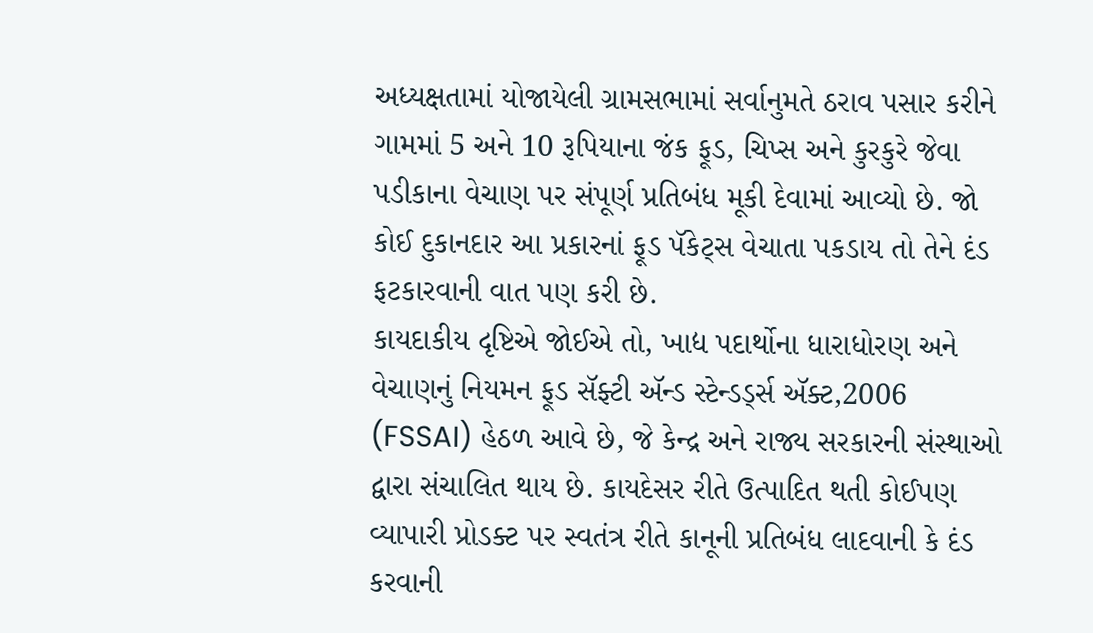અધ્યક્ષતામાં યોજાયેલી ગ્રામસભામાં સર્વાનુમતે ઠરાવ પસાર કરીને ગામમાં 5 અને 10 રૂપિયાના જંક ફૂડ, ચિપ્સ અને કુરકુરે જેવા પડીકાના વેચાણ પર સંપૂર્ણ પ્રતિબંધ મૂકી દેવામાં આવ્યો છે. જો કોઈ દુકાનદાર આ પ્રકારનાં ફૂડ પૅકેટ્સ વેચાતા પકડાય તો તેને દંડ ફટકારવાની વાત પણ કરી છે.
કાયદાકીય દૃષ્ટિએ જોઈએ તો, ખાદ્ય પદાર્થોના ધારાધોરણ અને વેચાણનું નિયમન ફૂડ સૅફ્ટી ઍન્ડ સ્ટેન્ડર્ડ્સ ઍક્ટ,2006 (FSSAI) હેઠળ આવે છે, જે કેન્દ્ર અને રાજ્ય સરકારની સંસ્થાઓ દ્વારા સંચાલિત થાય છે. કાયદેસર રીતે ઉત્પાદિત થતી કોઈપણ વ્યાપારી પ્રોડક્ટ પર સ્વતંત્ર રીતે કાનૂની પ્રતિબંધ લાદવાની કે દંડ કરવાની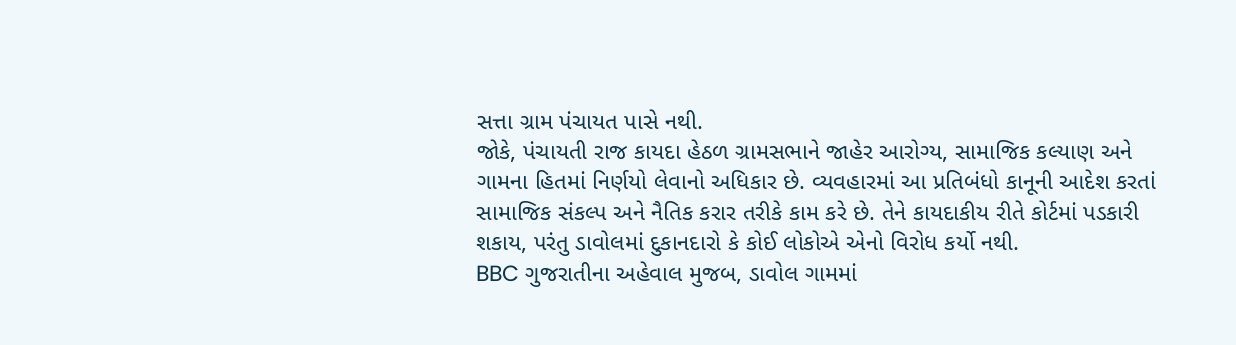સત્તા ગ્રામ પંચાયત પાસે નથી.
જોકે, પંચાયતી રાજ કાયદા હેઠળ ગ્રામસભાને જાહેર આરોગ્ય, સામાજિક કલ્યાણ અને ગામના હિતમાં નિર્ણયો લેવાનો અધિકાર છે. વ્યવહારમાં આ પ્રતિબંધો કાનૂની આદેશ કરતાં સામાજિક સંકલ્પ અને નૈતિક કરાર તરીકે કામ કરે છે. તેને કાયદાકીય રીતે કોર્ટમાં પડકારી શકાય, પરંતુ ડાવોલમાં દુકાનદારો કે કોઈ લોકોએ એનો વિરોધ કર્યો નથી.
BBC ગુજરાતીના અહેવાલ મુજબ, ડાવોલ ગામમાં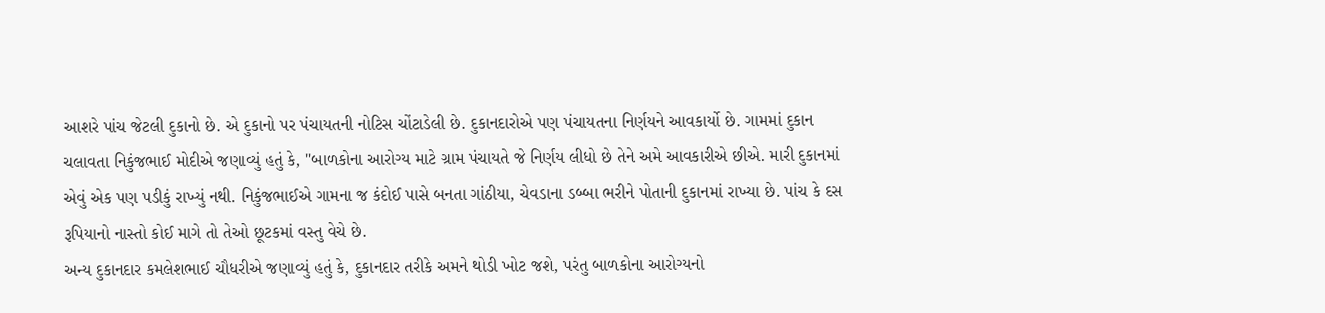આશરે પાંચ જેટલી દુકાનો છે. એ દુકાનો પર પંચાયતની નોટિસ ચોંટાડેલી છે. દુકાનદારોએ પણ પંચાયતના નિર્ણયને આવકાર્યો છે. ગામમાં દુકાન ચલાવતા નિકુંજભાઈ મોદીએ જણાવ્યું હતું કે, "બાળકોના આરોગ્ય માટે ગ્રામ પંચાયતે જે નિર્ણય લીધો છે તેને અમે આવકારીએ છીએ. મારી દુકાનમાં એવું એક પણ પડીકું રાખ્યું નથી. નિકુંજભાઈએ ગામના જ કંદોઈ પાસે બનતા ગાંઠીયા, ચેવડાના ડબ્બા ભરીને પોતાની દુકાનમાં રાખ્યા છે. પાંચ કે દસ રૂપિયાનો નાસ્તો કોઈ માગે તો તેઓ છૂટકમાં વસ્તુ વેચે છે.
અન્ય દુકાનદાર કમલેશભાઈ ચૌધરીએ જણાવ્યું હતું કે, દુકાનદાર તરીકે અમને થોડી ખોટ જશે, પરંતુ બાળકોના આરોગ્યનો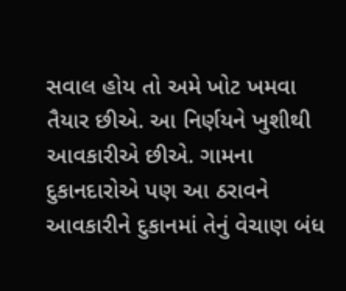સવાલ હોય તો અમે ખોટ ખમવા તૈયાર છીએ. આ નિર્ણયને ખુશીથી આવકારીએ છીએ. ગામના દુકાનદારોએ પણ આ ઠરાવને આવકારીને દુકાનમાં તેનું વેચાણ બંધ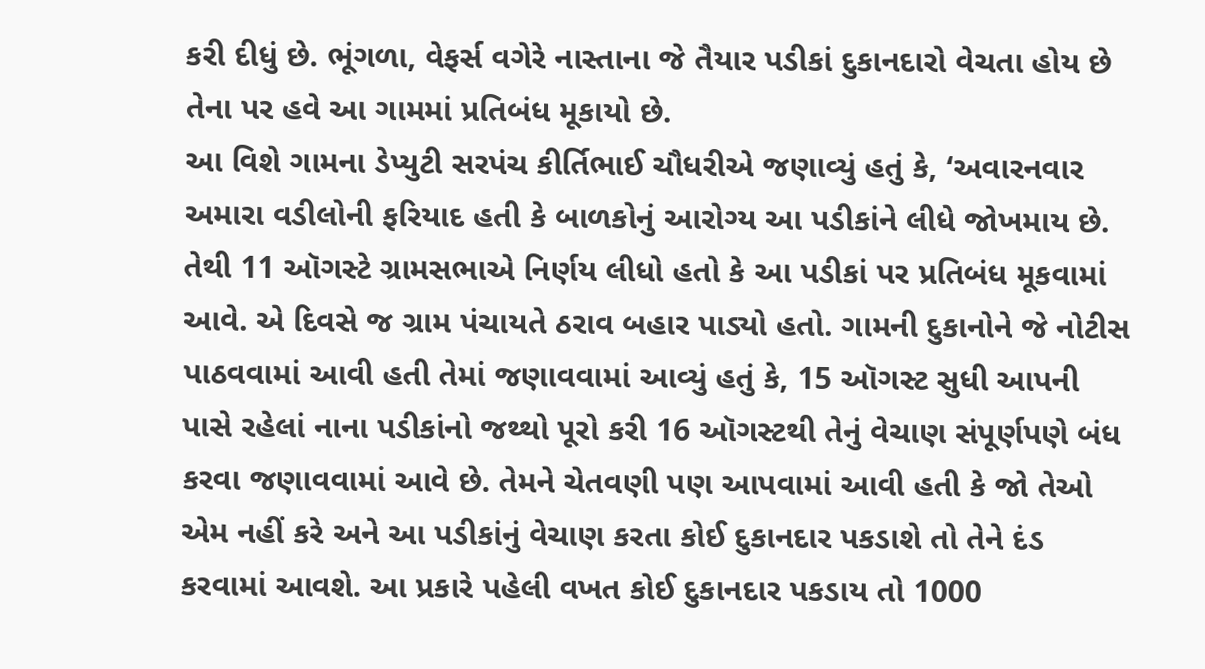કરી દીધું છે. ભૂંગળા, વેફર્સ વગેરે નાસ્તાના જે તૈયાર પડીકાં દુકાનદારો વેચતા હોય છે તેના પર હવે આ ગામમાં પ્રતિબંધ મૂકાયો છે.
આ વિશે ગામના ડેપ્યુટી સરપંચ કીર્તિભાઈ ચૌધરીએ જણાવ્યું હતું કે, ‘અવારનવાર અમારા વડીલોની ફરિયાદ હતી કે બાળકોનું આરોગ્ય આ પડીકાંને લીધે જોખમાય છે. તેથી 11 ઑગસ્ટે ગ્રામસભાએ નિર્ણય લીધો હતો કે આ પડીકાં પર પ્રતિબંધ મૂકવામાં આવે. એ દિવસે જ ગ્રામ પંચાયતે ઠરાવ બહાર પાડ્યો હતો. ગામની દુકાનોને જે નોટીસ પાઠવવામાં આવી હતી તેમાં જણાવવામાં આવ્યું હતું કે, 15 ઑગસ્ટ સુધી આપની પાસે રહેલાં નાના પડીકાંનો જથ્થો પૂરો કરી 16 ઑગસ્ટથી તેનું વેચાણ સંપૂર્ણપણે બંધ કરવા જણાવવામાં આવે છે. તેમને ચેતવણી પણ આપવામાં આવી હતી કે જો તેઓ એમ નહીં કરે અને આ પડીકાંનું વેચાણ કરતા કોઈ દુકાનદાર પકડાશે તો તેને દંડ કરવામાં આવશે. આ પ્રકારે પહેલી વખત કોઈ દુકાનદાર પકડાય તો 1000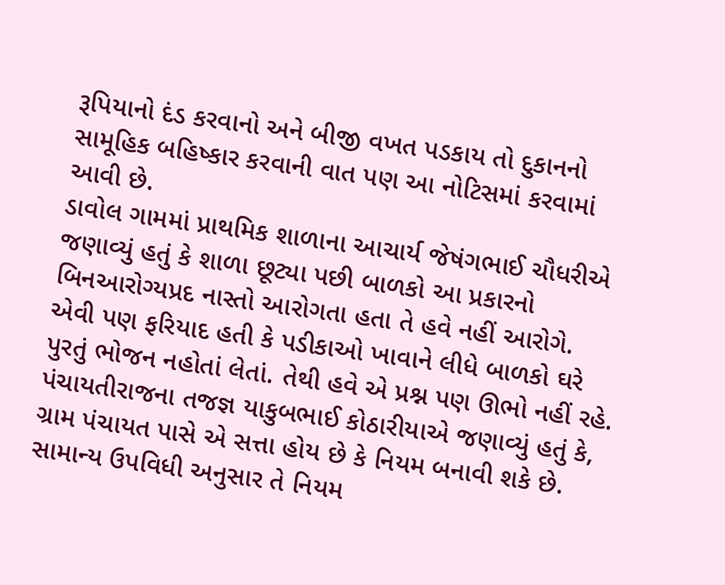રૂપિયાનો દંડ કરવાનો અને બીજી વખત પડકાય તો દુકાનનો સામૂહિક બહિષ્કાર કરવાની વાત પણ આ નોટિસમાં કરવામાં આવી છે.
ડાવોલ ગામમાં પ્રાથમિક શાળાના આચાર્ય જેષંગભાઈ ચૌધરીએ જણાવ્યું હતું કે શાળા છૂટ્યા પછી બાળકો આ પ્રકારનો બિનઆરોગ્યપ્રદ નાસ્તો આરોગતા હતા તે હવે નહીં આરોગે. એવી પણ ફરિયાદ હતી કે પડીકાઓ ખાવાને લીધે બાળકો ઘરે પુરતું ભોજન નહોતાં લેતાં. તેથી હવે એ પ્રશ્ન પણ ઊભો નહીં રહે.
પંચાયતીરાજના તજજ્ઞ યાકુબભાઈ કોઠારીયાએ જણાવ્યું હતું કે, ગ્રામ પંચાયત પાસે એ સત્તા હોય છે કે નિયમ બનાવી શકે છે. સામાન્ય ઉપવિધી અનુસાર તે નિયમ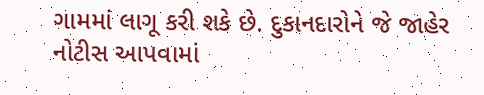ગામમાં લાગૂ કરી શકે છે. દુકાનદારોને જે જાહેર નોટીસ આપવામાં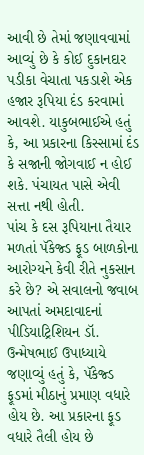આવી છે તેમાં જણાવવામાં આવ્યું છે કે કોઈ દુકાનદાર પડીકા વેચાતા પકડાશે એક હજાર રૂપિયા દંડ કરવામાં આવશે. યાકુબભાઈએ હતું કે, આ પ્રકારના કિસ્સામાં દંડ કે સજાની જોગવાઈ ન હોઈ શકે. પંચાયત પાસે એવી સત્તા નથી હોતી.
પાંચ કે દસ રૂપિયાના તૈયાર મળતાં પૅકેજ્ડ ફૂડ બાળકોના આરોગ્યને કેવી રીતે નુકસાન કરે છે? એ સવાલનો જવાબ આપતાં અમદાવાદનાં પીડિયાટ્રિશિયન ડૉ. ઉન્મેષભાઈ ઉપાધ્યાયે જણાવ્યું હતું કે, પૅકેજ્ડ ફૂડમાં મીઠાનું પ્રમાણ વધારે હોય છે. આ પ્રકારના ફૂડ વધારે તૈલી હોય છે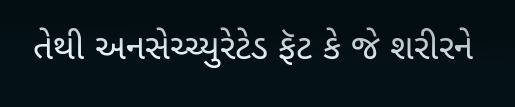તેથી અનસેચ્ચ્યુરેટેડ ફૅટ કે જે શરીરને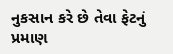નુકસાન કરે છે તેવા ફેટનું પ્રમાણ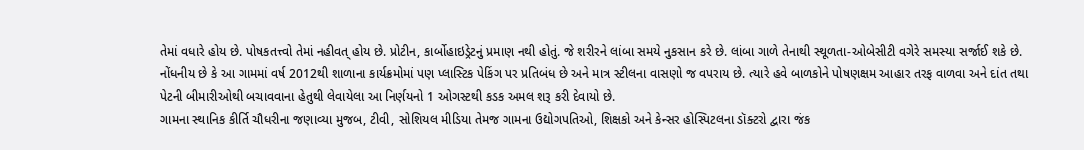તેમાં વધારે હોય છે. પોષકતત્ત્વો તેમાં નહીવત્ હોય છે. પ્રોટીન, કાર્બોહાઇડ્રેટનું પ્રમાણ નથી હોતું. જે શરીરને લાંબા સમયે નુકસાન કરે છે. લાંબા ગાળે તેનાથી સ્થૂળતા-ઓબેસીટી વગેરે સમસ્યા સર્જાઈ શકે છે.
નોંધનીય છે કે આ ગામમાં વર્ષ 2012થી શાળાના કાર્યક્રમોમાં પણ પ્લાસ્ટિક પેકિંગ પર પ્રતિબંધ છે અને માત્ર સ્ટીલના વાસણો જ વપરાય છે. ત્યારે હવે બાળકોને પોષણક્ષમ આહાર તરફ વાળવા અને દાંત તથા પેટની બીમારીઓથી બચાવવાના હેતુથી લેવાયેલા આ નિર્ણયનો 1 ઓગસ્ટથી કડક અમલ શરૂ કરી દેવાયો છે.
ગામના સ્થાનિક કીર્તિ ચૌધરીના જણાવ્યા મુજબ, ટીવી, સોશિયલ મીડિયા તેમજ ગામના ઉદ્યોગપતિઓ, શિક્ષકો અને કેન્સર હોસ્પિટલના ડૉક્ટરો દ્વારા જંક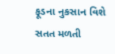ફૂડના નુકસાન વિશે સતત મળતી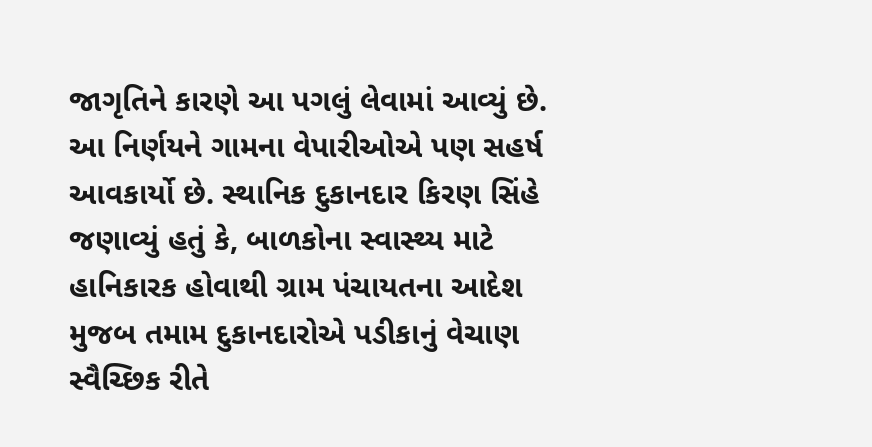જાગૃતિને કારણે આ પગલું લેવામાં આવ્યું છે. આ નિર્ણયને ગામના વેપારીઓએ પણ સહર્ષ આવકાર્યો છે. સ્થાનિક દુકાનદાર કિરણ સિંહે જણાવ્યું હતું કે, બાળકોના સ્વાસ્થ્ય માટે હાનિકારક હોવાથી ગ્રામ પંચાયતના આદેશ મુજબ તમામ દુકાનદારોએ પડીકાનું વેચાણ સ્વૈચ્છિક રીતે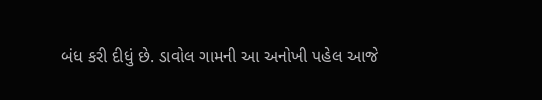બંધ કરી દીધું છે. ડાવોલ ગામની આ અનોખી પહેલ આજે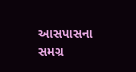આસપાસના સમગ્ર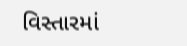વિસ્તારમાં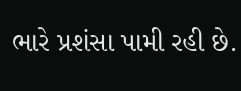ભારે પ્રશંસા પામી રહી છે.